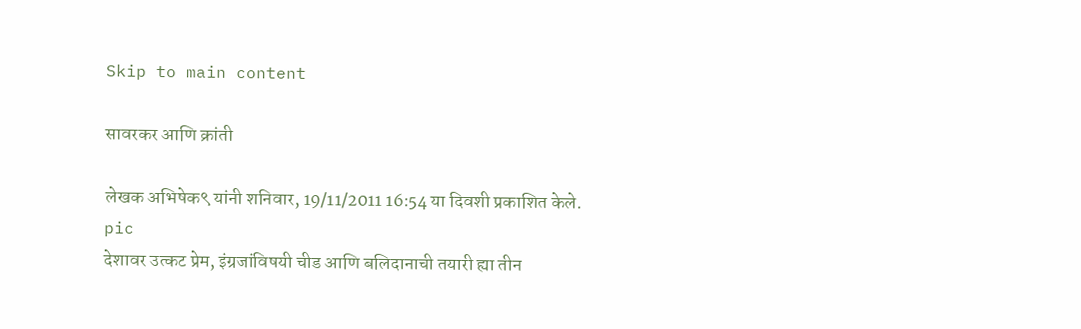Skip to main content

सावरकर आणि क्रांती

लेखक अभिषेक९ यांनी शनिवार, 19/11/2011 16:54 या दिवशी प्रकाशित केले.
pic
देशावर उत्कट प्रेम, इंग्रजांविषयी चीड आणि बलिदानाची तयारी ह्या तीन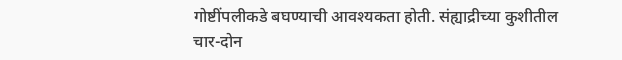गोष्टींपलीकडे बघण्याची आवश्यकता होती. संह्याद्रीच्या कुशीतील चार-दोन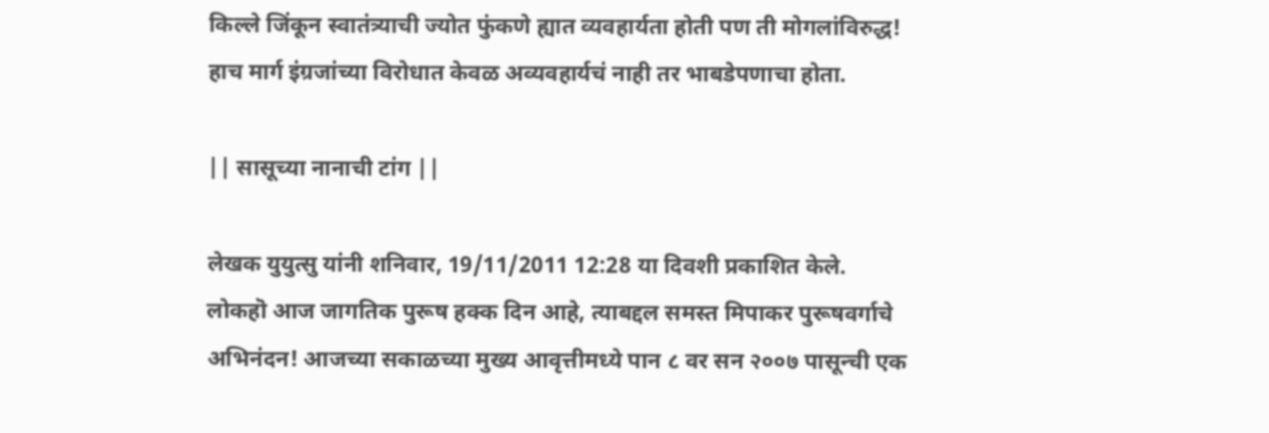किल्ले जिंकून स्वातंत्र्याची ज्योत फुंकणे ह्यात व्यवहार्यता होती पण ती मोगलांविरुद्ध! हाच मार्ग इंग्रजांच्या विरोधात केवळ अव्यवहार्यचं नाही तर भाबडेपणाचा होता.

|| सासूच्या नानाची टांग ||

लेखक युयुत्सु यांनी शनिवार, 19/11/2011 12:28 या दिवशी प्रकाशित केले.
लोकहॊ आज जागतिक पुरूष हक्क दिन आहे, त्याबद्दल समस्त मिपाकर पुरूषवर्गाचे अभिनंदन! आजच्या सकाळच्या मुख्य आवृत्तीमध्ये पान ८ वर सन २००७ पासून्ची एक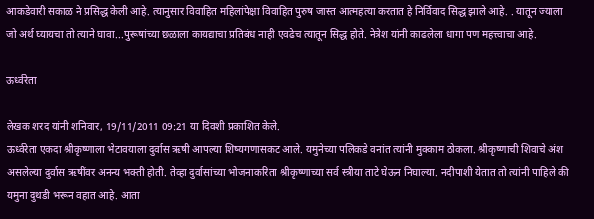आकडेवारी सकाळ ने प्रसिद्ध केली आहे. त्यानुसार विवाहित महिलांपेक्षा विवाहित पुरुष जास्त आत्महत्या करतात हे निर्विवाद सिद्ध झाले आहे. . यातून ज्याला जो अर्थ घ्यायचा तो त्याने घावा...पुरूषांच्या छळाला कायद्याचा प्रतिबंध नाही एवढेच त्यातून सिद्ध होते. नेत्रेश यांनी काढलेला धागा पण महत्त्वाचा आहे.

ऊर्ध्वरेता

लेखक शरद यांनी शनिवार, 19/11/2011 09:21 या दिवशी प्रकाशित केले.
ऊर्ध्वरेता एकदा श्रीकृष्णाला भेटावयाला दुर्वास ऋषी आपल्या शिष्यगणासकट आले. यमुनेच्या पलिकडे वनांत त्यांनी मुक्काम ठोकला. श्रीकृष्णाची शिवाचे अंश असलेल्या दुर्वास ऋषींवर अनन्य भक्ती होती. तेव्हा दुर्वासांच्या भोजनाकरिता श्रीकृष्णाच्या सर्व स्त्रीया ताटे घेऊन निघाल्या. नदीपाशी येतात तो त्यांनी पाहिले की यमुना दुथडी भरून वहात आहे. आता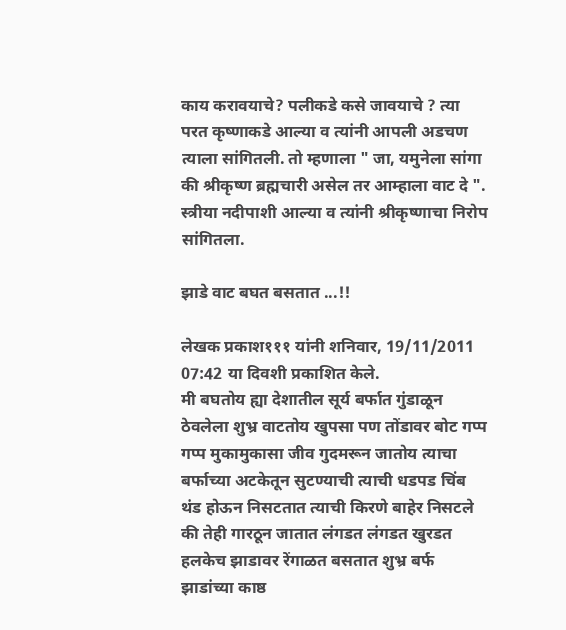काय करावयाचे? पलीकडे कसे जावयाचे ? त्या परत कृष्णाकडे आल्या व त्यांनी आपली अडचण त्याला सांगितली. तो म्हणाला " जा, यमुनेला सांगा की श्रीकृष्ण ब्रह्मचारी असेल तर आम्हाला वाट दे ". स्त्रीया नदीपाशी आल्या व त्यांनी श्रीकृष्णाचा निरोप सांगितला.

झाडे वाट बघत बसतात ...!!

लेखक प्रकाश१११ यांनी शनिवार, 19/11/2011 07:42 या दिवशी प्रकाशित केले.
मी बघतोय ह्या देशातील सूर्य बर्फात गुंडाळून ठेवलेला शुभ्र वाटतोय खुपसा पण तोंडावर बोट गप्प गप्प मुकामुकासा जीव गुदमरून जातोय त्याचा बर्फाच्या अटकेतून सुटण्याची त्याची धडपड चिंब थंड होऊन निसटतात त्याची किरणे बाहेर निसटले की तेही गारठून जातात लंगडत लंगडत खुरडत हलकेच झाडावर रेंगाळत बसतात शुभ्र बर्फ झाडांच्या काष्ठ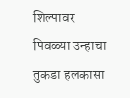शिल्पावर पिवळ्या उन्हाचा तुकडा हलकासा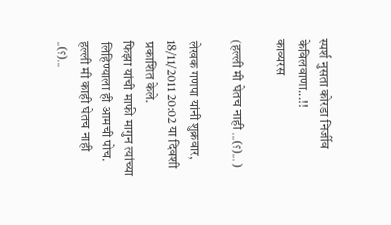स्पर्श नुसता कोरडा निर्जीव केविलवाणा...!!
काव्यरस

(हल्ली मी घेतच नाही ...(؟)... )

लेखक गणपा यांनी शुक्रवार, 18/11/2011 20:02 या दिवशी प्रकाशित केले.
फिझा यांची माफी मागुन त्यांच्या लिहिण्याला ही आमची पोच. हल्ली मी काही घेतच नाही ..(؟)...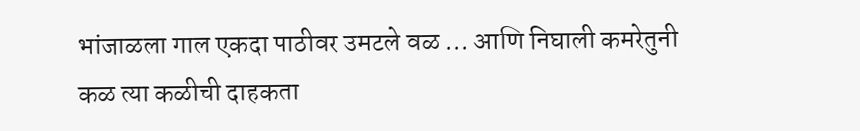भांजाळला गाल एकदा पाठीवर उमटले वळ ... आणि निघाली कमरेतुनी कळ त्या कळीची दाहकता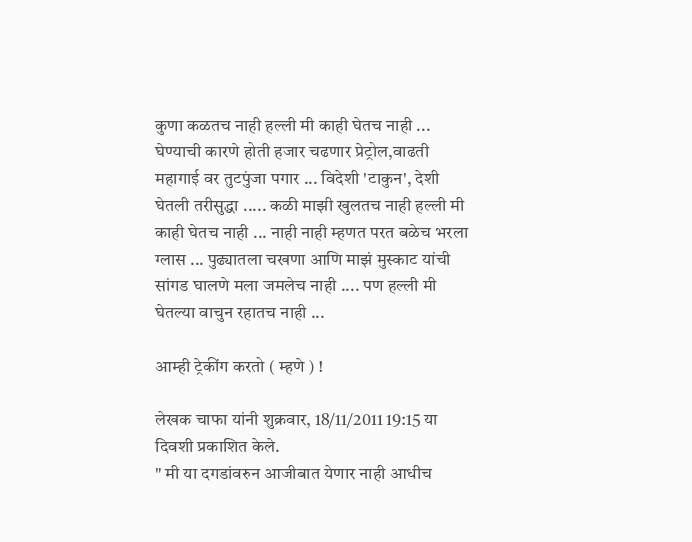कुणा कळतच नाही हल्ली मी काही घेतच नाही ... घेण्याची कारणे होती हजार चढणार प्रेट्रोल,वाढती महागाई वर तुटपुंजा पगार ... विदेशी 'टाकुन', देशी घेतली तरीसुद्धा ..... कळी माझी खुलतच नाही हल्ली मी काही घेतच नाही ... नाही नाही म्हणत परत बळेच भरला ग्लास ... पुढ्यातला चखणा आणि माझं मुस्काट यांची सांगड घालणे मला जमलेच नाही .... पण हल्ली मी घेतल्या वाचुन रहातच नाही ...

आम्ही ट्रेकींग करतो ( म्हणे ) !

लेखक चाफा यांनी शुक्रवार, 18/11/2011 19:15 या दिवशी प्रकाशित केले.
" मी या दगडांवरुन आजीबात येणार नाही आधीच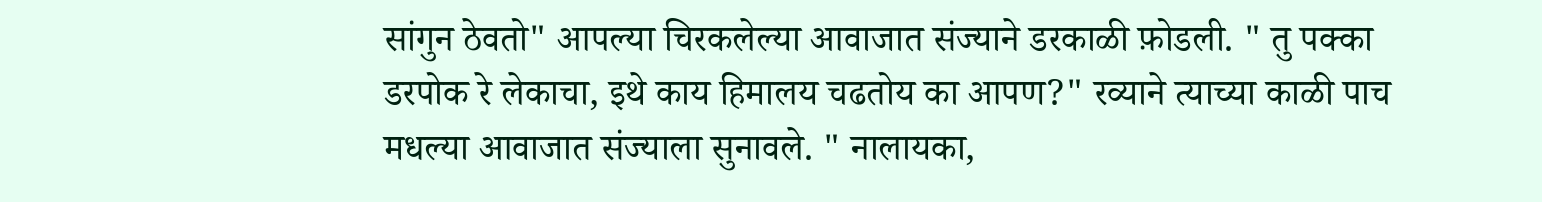सांगुन ठेवतो" आपल्या चिरकलेल्या आवाजात संज्याने डरकाळी फ़ोडली. " तु पक्का डरपोक रे लेकाचा, इथे काय हिमालय चढतोय का आपण?" रव्याने त्याच्या काळी पाच मधल्या आवाजात संज्याला सुनावले. " नालायका,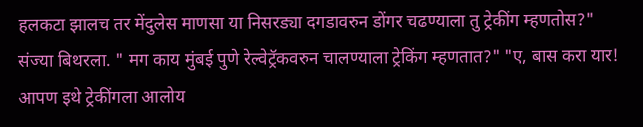हलकटा झालच तर मेंदुलेस माणसा या निसरड्या दगडावरुन डोंगर चढण्याला तु ट्रेकींग म्हणतोस?" संज्या बिथरला. " मग काय मुंबई पुणे रेल्वेट्रॅकवरुन चालण्याला ट्रेकिंग म्हणतात?" "ए, बास करा यार! आपण इथे ट्रेकींगला आलोय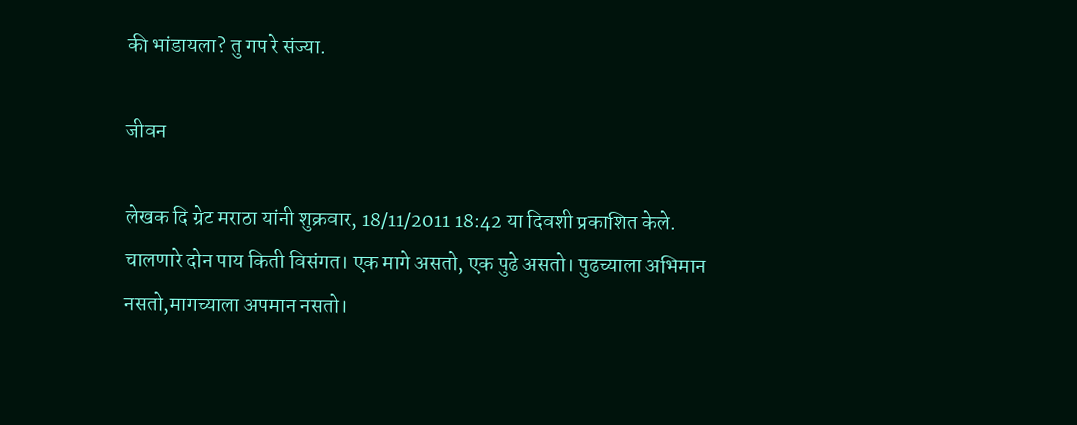की भांडायला? तु गप रे संज्या.

जीवन

लेखक दि ग्रेट मराठा यांनी शुक्रवार, 18/11/2011 18:42 या दिवशी प्रकाशित केले.
चालणारे दोन पाय किती विसंगत। एक मागे असतो, एक पुढे असतो। पुढच्याला अभिमान नसतो,मागच्याला अपमान नसतो।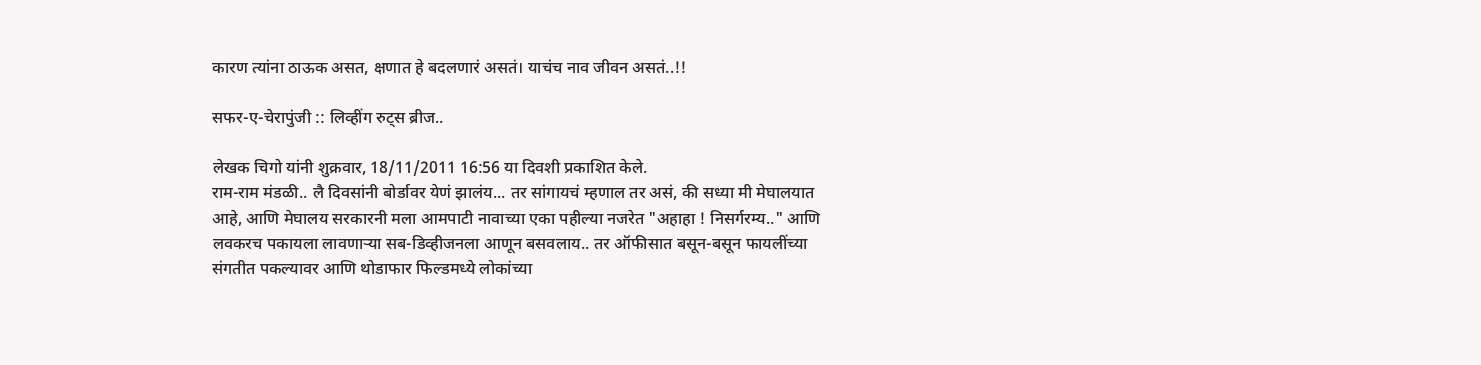कारण त्यांना ठाऊक असत, क्षणात हे बदलणारं असतं। याचंच नाव जीवन असतं..!!

सफर-ए-चेरापुंजी :: लिव्हींग रुट्स ब्रीज..

लेखक चिगो यांनी शुक्रवार, 18/11/2011 16:56 या दिवशी प्रकाशित केले.
राम-राम मंडळी.. लै दिवसांनी बोर्डावर येणं झालंय... तर सांगायचं म्हणाल तर असं, की सध्या मी मेघालयात आहे, आणि मेघालय सरकारनी मला आमपाटी नावाच्या एका पहील्या नजरेत "अहाहा ! निसर्गरम्य.." आणि लवकरच पकायला लावणार्‍या सब-डिव्हीजनला आणून बसवलाय.. तर ऑफीसात बसून-बसून फायलींच्या संगतीत पकल्यावर आणि थोडाफार फिल्डमध्ये लोकांच्या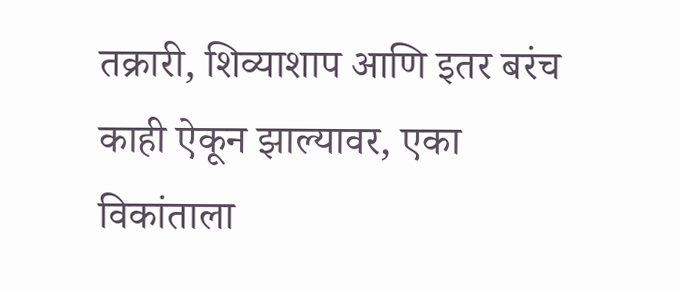तक्रारी, शिव्याशाप आणि इतर बरंच काही ऐकून झाल्यावर, एका विकांताला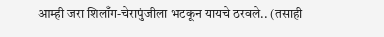आम्ही जरा शिलाँग-चेरापुंजीला भटकून यायचे ठरवले.. (तसाही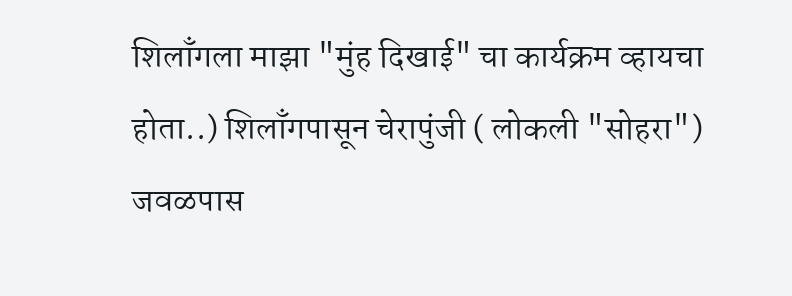शिलाँगला माझा "मुंह दिखाई" चा कार्यक्रम व्हायचा होता..) शिलाँगपासून चेरापुंजी ( लोकली "सोहरा") जवळपास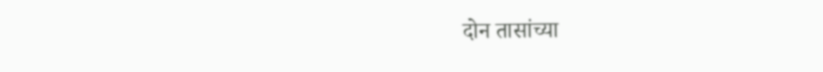दोन तासांच्या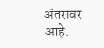अंतरावर आहे.